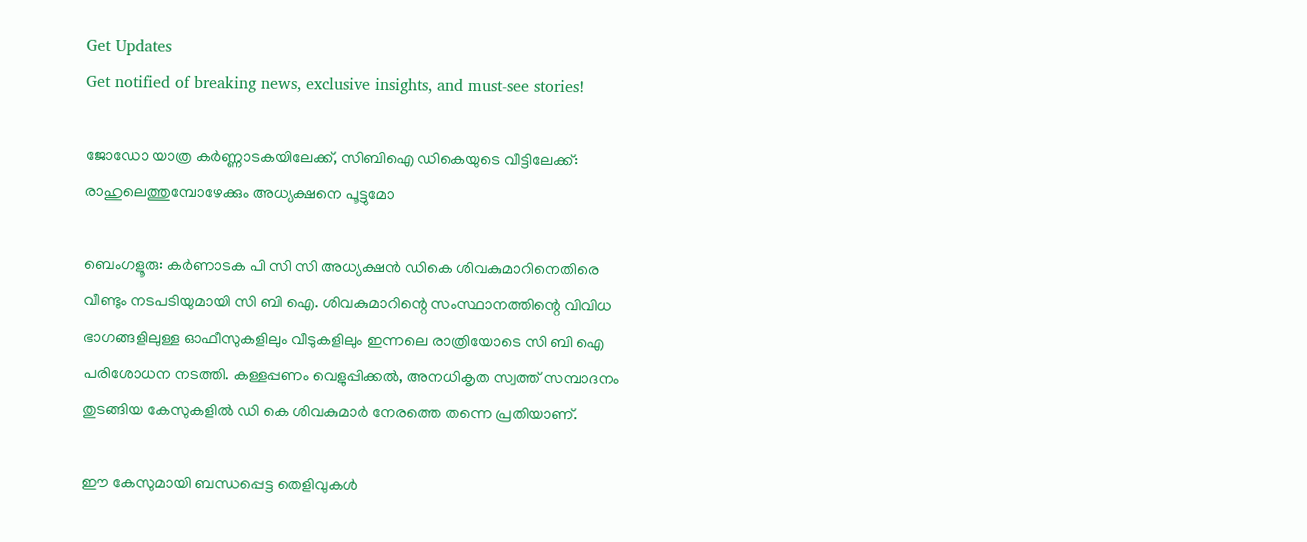Get Updates
Get notified of breaking news, exclusive insights, and must-see stories!

ജോഡോ യാത്ര കർണ്ണാടകയിലേക്ക്, സിബിഐ ഡികെയുടെ വീട്ടിലേക്ക്: രാഹുലെത്തുമ്പോഴേക്കും അധ്യക്ഷനെ പൂട്ടുമോ

ബെംഗളൂരു: കർണാടക പി സി സി അധ്യക്ഷന്‍ ഡികെ ശിവകുമാറിനെതിരെ വീണ്ടും നടപടിയുമായി സി ബി ഐ. ശിവകുമാറിന്റെ സംസ്ഥാനത്തിന്റെ വിവിധ ഭാഗങ്ങളിലുള്ള ഓഫീസുകളിലും വീടുകളിലും ഇന്നലെ രാത്രിയോടെ സി ബി ഐ പരിശോധന നടത്തി. കള്ളപ്പണം വെളുപ്പിക്കൽ, അനധികൃത സ്വത്ത് സമ്പാദനം തുടങ്ങിയ കേസുകളില്‍ ഡി കെ ശിവകുമാർ നേരത്തെ തന്നെ പ്രതിയാണ്.

ഈ കേസുമായി ബന്ധപ്പെട്ട തെളിവുകള്‍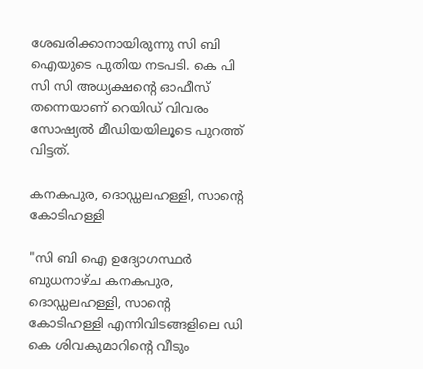ശേഖരിക്കാനായിരുന്നു സി ബി ഐയുടെ പുതിയ നടപടി. കെ പി സി സി അധ്യക്ഷന്റെ ഓഫീസ് തന്നെയാണ് റെയിഡ് വിവരം സോഷ്യല്‍ മീഡിയയിലൂടെ പുറത്ത് വിട്ടത്.

കനകപുര, ദൊഡ്ഡലഹള്ളി, സാന്റെ കോടിഹള്ളി

"സി ബി ഐ ഉദ്യോഗസ്ഥർ ബുധനാഴ്ച കനകപുര, ദൊഡ്ഡലഹള്ളി, സാന്റെ കോടിഹള്ളി എന്നിവിടങ്ങളിലെ ഡി കെ ശിവകുമാറിന്റെ വീടും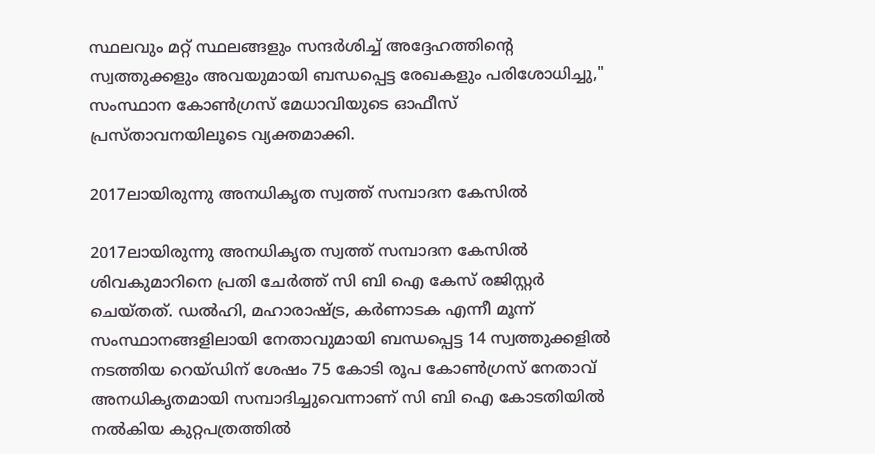സ്ഥലവും മറ്റ് സ്ഥലങ്ങളും സന്ദർശിച്ച് അദ്ദേഹത്തിന്റെ സ്വത്തുക്കളും അവയുമായി ബന്ധപ്പെട്ട രേഖകളും പരിശോധിച്ചു," സംസ്ഥാന കോൺഗ്രസ് മേധാവിയുടെ ഓഫീസ് പ്രസ്താവനയിലൂടെ വ്യക്തമാക്കി.

2017ലായിരുന്നു അനധികൃത സ്വത്ത് സമ്പാദന കേസിൽ

2017ലായിരുന്നു അനധികൃത സ്വത്ത് സമ്പാദന കേസിൽ ശിവകുമാറിനെ പ്രതി ചേർത്ത് സി ബി ഐ കേസ് രജിസ്റ്റർ ചെയ്തത്. ഡൽഹി, മഹാരാഷ്ട്ര, കർണാടക എന്നീ മൂന്ന് സംസ്ഥാനങ്ങളിലായി നേതാവുമായി ബന്ധപ്പെട്ട 14 സ്വത്തുക്കളിൽ നടത്തിയ റെയ്ഡിന് ശേഷം 75 കോടി രൂപ കോണ്‍ഗ്രസ് നേതാവ് അനധികൃതമായി സമ്പാദിച്ചുവെന്നാണ് സി ബി ഐ കോടതിയില്‍ നല്‍കിയ കുറ്റപത്രത്തില്‍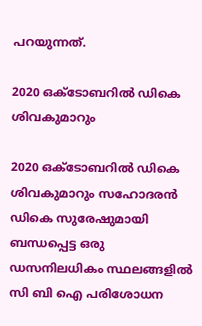പറയുന്നത്.

2020 ഒക്ടോബറിൽ ഡികെ ശിവകുമാറും

2020 ഒക്ടോബറിൽ ഡികെ ശിവകുമാറും സഹോദരൻ ഡികെ സുരേഷുമായി ബന്ധപ്പെട്ട ഒരു ഡസനിലധികം സ്ഥലങ്ങളിൽ സി ബി ഐ പരിശോധന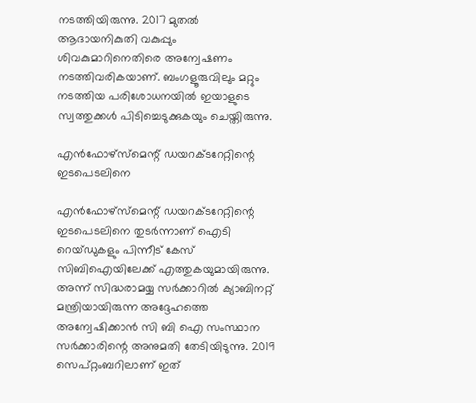നടത്തിയിരുന്നു. 2017 മുതൽ ആദായനികുതി വകുപ്പും ശിവകുമാറിനെതിരെ അന്വേഷണം നടത്തിവരികയാണ്. ബംഗളൂരുവിലും മറ്റും നടത്തിയ പരിശോധനയില്‍ ഇയാളുടെ സ്വത്തുക്കൾ പിടിച്ചെടുക്കുകയും ചെയ്തിരുന്നു.

എൻഫോഴ്‌സ്‌മെന്റ് ഡയറക്‌ടറേറ്റിന്റെ ഇടപെടലിനെ

എൻഫോഴ്‌സ്‌മെന്റ് ഡയറക്‌ടറേറ്റിന്റെ ഇടപെടലിനെ തുടർന്നാണ് ഐടി റെയ്‌ഡുകളും പിന്നീട് കേസ് സിബിഐയിലേക്ക് എത്തുകയുമായിരുന്നു. അന്ന് സിദ്ധരാമയ്യ സർക്കാറില്‍ ക്യാബിനറ്റ് മന്ത്രിയായിരുന്ന അദ്ദേഹത്തെ അന്വേഷിക്കാൻ സി ബി ഐ സംസ്ഥാന സർക്കാരിന്റെ അനുമതി തേടിയിടുന്നു. 2019 സെപ്റ്റംബറിലാണ് ഇത്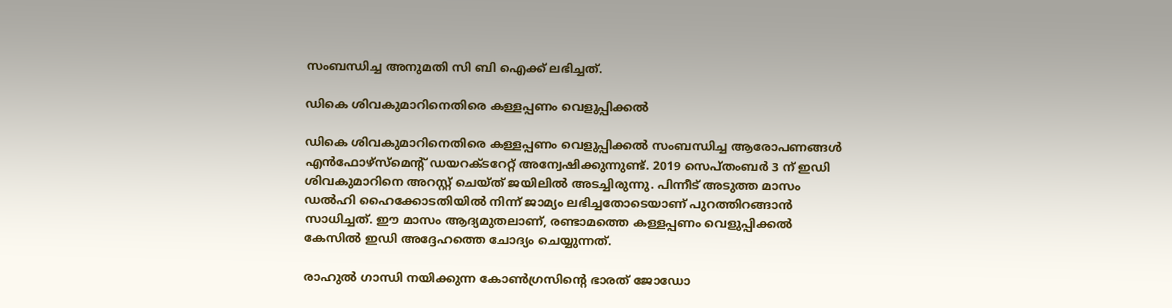സംബന്ധിച്ച അനുമതി സി ബി ഐക്ക് ലഭിച്ചത്.

ഡികെ ശിവകുമാറിനെതിരെ കള്ളപ്പണം വെളുപ്പിക്കൽ

ഡികെ ശിവകുമാറിനെതിരെ കള്ളപ്പണം വെളുപ്പിക്കൽ സംബന്ധിച്ച ആരോപണങ്ങൾ എൻഫോഴ്സ്മെന്റ് ഡയറക്ടറേറ്റ് അന്വേഷിക്കുന്നുണ്ട്. 2019 സെപ്തംബർ 3 ന് ഇഡി ശിവകുമാറിനെ അറസ്റ്റ് ചെയ്ത് ജയിലില്‍ അടച്ചിരുന്നു. പിന്നീട് അടുത്ത മാസം ഡൽഹി ഹൈക്കോടതിയിൽ നിന്ന് ജാമ്യം ലഭിച്ചതോടെയാണ് പുറത്തിറങ്ങാന്‍ സാധിച്ചത്. ഈ മാസം ആദ്യമുതലാണ്, രണ്ടാമത്തെ കള്ളപ്പണം വെളുപ്പിക്കൽ കേസിൽ ഇഡി അദ്ദേഹത്തെ ചോദ്യം ചെയ്യുന്നത്.

രാഹുല്‍ ഗാന്ധി നയിക്കുന്ന കോണ്‍ഗ്രസിന്റെ ഭാരത് ജോഡോ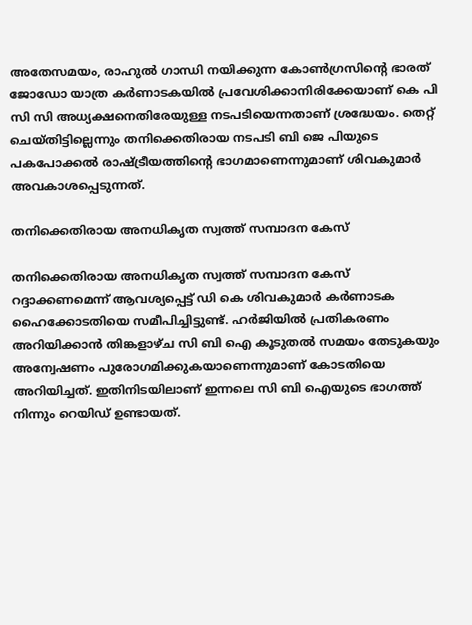അതേസമയം, രാഹുല്‍ ഗാന്ധി നയിക്കുന്ന കോണ്‍ഗ്രസിന്റെ ഭാരത് ജോഡോ യാത്ര കർണാടകയില്‍ പ്രവേശിക്കാനിരിക്കേയാണ് കെ പി സി സി അധ്യക്ഷനെതിരേയുള്ള നടപടിയെന്നതാണ് ശ്രദ്ധേയം. തെറ്റ് ചെയ്തിട്ടില്ലെന്നും തനിക്കെതിരായ നടപടി ബി ജെ പിയുടെ പകപോക്കൽ രാഷ്ട്രീയത്തിന്റെ ഭാഗമാണെന്നുമാണ് ശിവകുമാർ അവകാശപ്പെടുന്നത്.

തനിക്കെതിരായ അനധികൃത സ്വത്ത് സമ്പാദന കേസ്

തനിക്കെതിരായ അനധികൃത സ്വത്ത് സമ്പാദന കേസ് റദ്ദാക്കണമെന്ന് ആവശ്യപ്പെട്ട് ഡി കെ ശിവകുമാർ കർണാടക ഹൈക്കോടതിയെ സമീപിച്ചിട്ടുണ്ട്. ഹർജിയിൽ പ്രതികരണം അറിയിക്കാൻ തിങ്കളാഴ്ച സി ബി ഐ കൂടുതൽ സമയം തേടുകയും അന്വേഷണം പുരോഗമിക്കുകയാണെന്നുമാണ് കോടതിയെ അറിയിച്ചത്. ഇതിനിടയിലാണ് ഇന്നലെ സി ബി ഐയുടെ ഭാഗത്ത് നിന്നും റെയിഡ് ഉണ്ടായത്.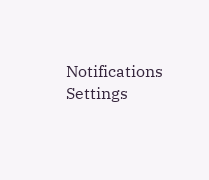Notifications
Settings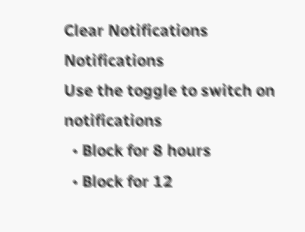Clear Notifications
Notifications
Use the toggle to switch on notifications
  • Block for 8 hours
  • Block for 12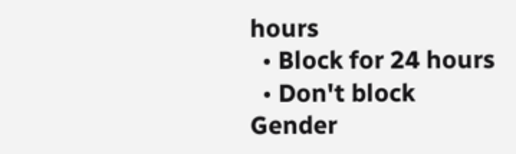hours
  • Block for 24 hours
  • Don't block
Gender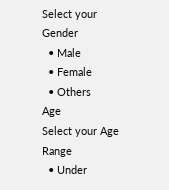Select your Gender
  • Male
  • Female
  • Others
Age
Select your Age Range
  • Under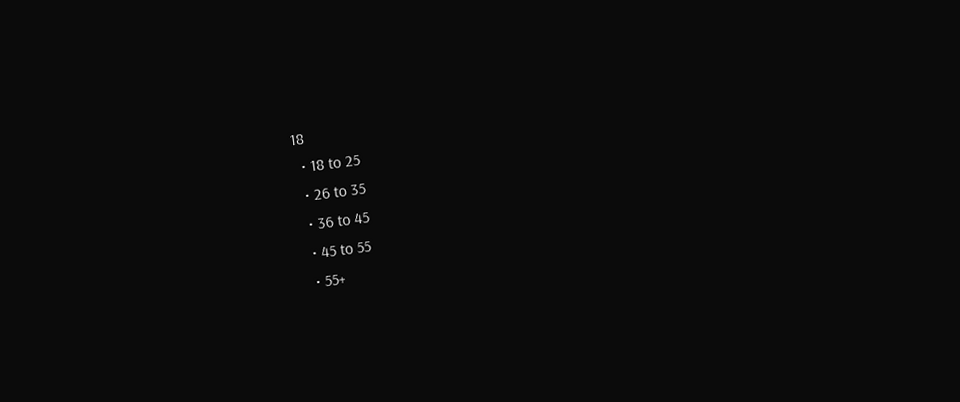18
  • 18 to 25
  • 26 to 35
  • 36 to 45
  • 45 to 55
  • 55+